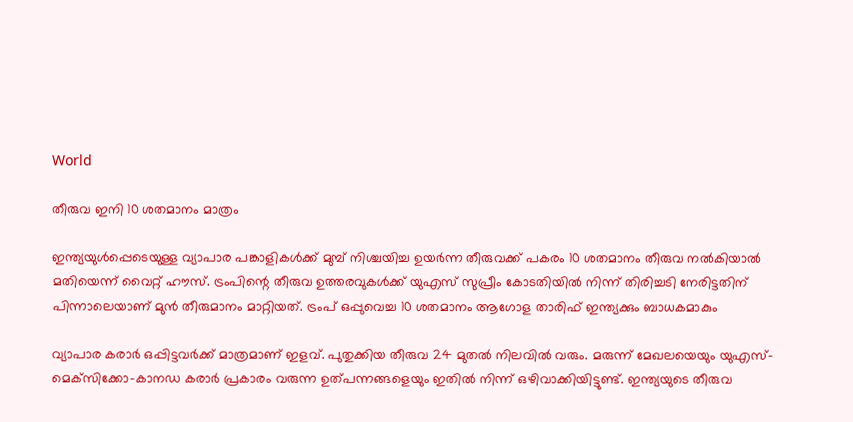World

തീരുവ ഇനി 10 ശതമാനം മാത്രം

ഇന്ത്യയുൾപ്പെടെയുള്ള വ്യാപാര പങ്കാളികൾക്ക് മുമ്പ് നിശ്ചയിച്ച ഉയർന്ന തീരുവക്ക് പകരം 10 ശതമാനം തീരുവ നൽകിയാൽ മതിയെന്ന് വൈറ്റ് ഹൗസ്. ട്രംപിന്റെ തീരുവ ഉത്തരവുകൾക്ക് യുഎസ് സുപ്രീം കോടതിയിൽ നിന്ന് തിരിച്ചടി നേരിട്ടതിന് പിന്നാലെയാണ് മുൻ തീരുമാനം മാറ്റിയത്. ട്രംപ് ഒപ്പുവെച്ച 10 ശതമാനം ആഗോള താരിഫ് ഇന്ത്യക്കും ബാധകമാകും

വ്യാപാര കരാർ ഒപ്പിട്ടവർക്ക് മാത്രമാണ് ഇളവ്. പുതുക്കിയ തീരുവ 24 മുതൽ നിലവിൽ വരും. മരുന്ന് മേഖലയെയും യുഎസ്-മെക്‌സിക്കോ-കാനഡ കരാർ പ്രകാരം വരുന്ന ഉത്പന്നങ്ങളെയും ഇതിൽ നിന്ന് ഒഴിവാക്കിയിട്ടുണ്ട്. ഇന്ത്യയുടെ തീരുവ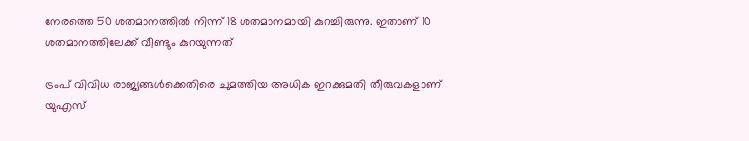നേരത്തെ 50 ശതമാനത്തിൽ നിന്ന് 18 ശതമാനമായി കുറച്ചിരുന്നു. ഇതാണ് 10 ശതമാനത്തിലേക്ക് വീണ്ടും കുറയുന്നത്

ട്രംപ് വിവിധ രാജ്യങ്ങൾക്കെതിരെ ചുമത്തിയ അധിക ഇറക്കുമതി തീരുവകളാണ് യുഎസ്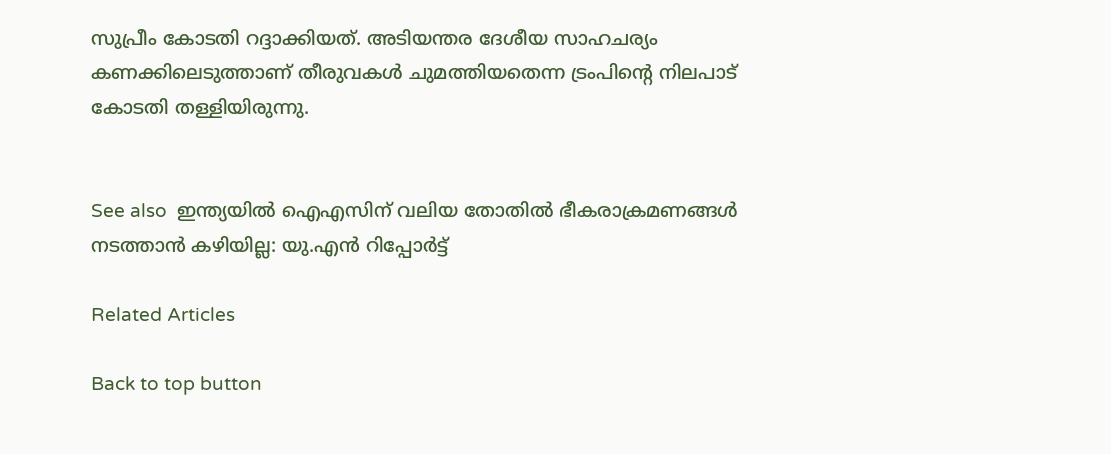സുപ്രീം കോടതി റദ്ദാക്കിയത്. അടിയന്തര ദേശീയ സാഹചര്യം കണക്കിലെടുത്താണ് തീരുവകൾ ചുമത്തിയതെന്ന ട്രംപിന്റെ നിലപാട് കോടതി തള്ളിയിരുന്നു.


See also  ഇന്ത്യയില്‍ ഐഎസിന് വലിയ തോതില്‍ ഭീകരാക്രമണങ്ങള്‍ നടത്താന്‍ കഴിയില്ല: യു.എന്‍ റിപ്പോര്‍ട്ട്

Related Articles

Back to top button